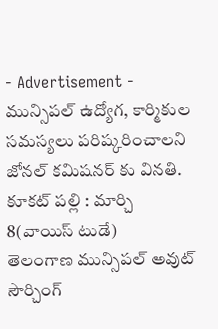- Advertisement -
మున్సిపల్ ఉద్యోగ, కార్మికుల సమస్యలు పరిష్కరించాలని జోనల్ కమిషనర్ కు వినతి.
కూకట్ పల్లి : మార్చి 8(వాయిస్ టుడే)
తెలంగాణ మున్సిపల్ అవుట్ సౌర్చింగ్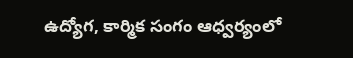ఉద్యోగ, కార్మిక సంగం ఆధ్వర్యంలో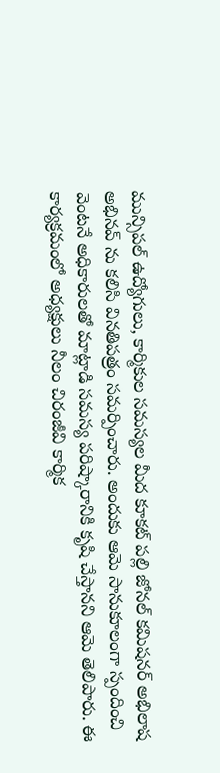మున్సిపల్ ఉద్యోగులు, కార్మికుల సమస్యల మీద కూకట్ పల్లి జోనల్ కమిషనర్ అభిలాష అభినవ్ ను కలిసి వినతిపత్రం సమర్పించారు. అందుకు ఆమె సానుకూలంగా స్పందించి వెంటనే అధికారులతో మాట్లాడి సమస్య పరిష్కారానికి కృషి చేస్తానని ఆమె తెలిపారు. ఈ కార్యక్రమంలో అధ్యక్షులు నీలం చిరంజీవి కార్మిక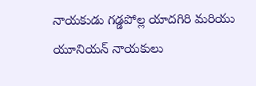నాయకుడు గడ్డపోల్ల యాదగిరి మరియు యూనియన్ నాయకులు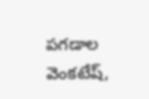పగడాల వెంకటేష్,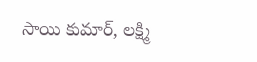సాయి కుమార్, లక్ష్మి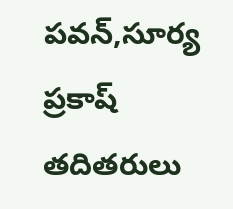పవన్,సూర్య ప్రకాష్ తదితరులు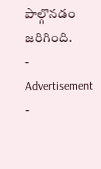పాల్గొనడం జరిగింది.
- Advertisement -